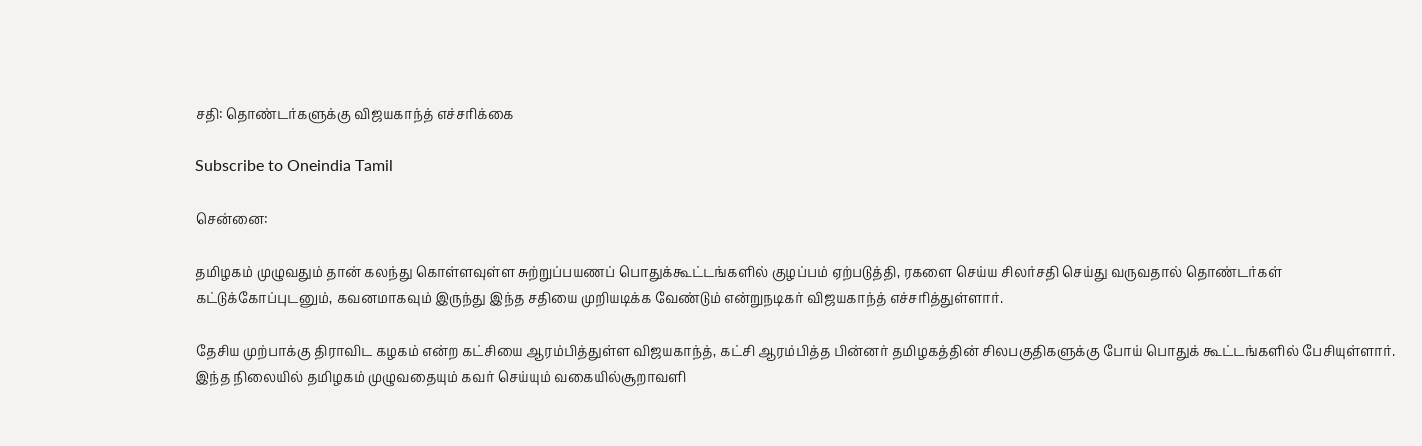சதி: தொண்டர்களுக்கு விஜயகாந்த் எச்சரிக்கை

Subscribe to Oneindia Tamil

சென்னை:

தமிழகம் முழுவதும் தான் கலந்து கொள்ளவுள்ள சுற்றுப்பயணப் பொதுக்கூட்டங்களில் குழப்பம் ஏற்படுத்தி, ரகளை செய்ய சிலர்சதி செய்து வருவதால் தொண்டர்கள் கட்டுக்கோப்புடனும், கவனமாகவும் இருந்து இந்த சதியை முறியடிக்க வேண்டும் என்றுநடிகர் விஜயகாந்த் எச்சரித்துள்ளார்.

தேசிய முற்பாக்கு திராவிட கழகம் என்ற கட்சியை ஆரம்பித்துள்ள விஜயகாந்த், கட்சி ஆரம்பித்த பின்னர் தமிழகத்தின் சிலபகுதிகளுக்கு போய் பொதுக் கூட்டங்களில் பேசியுள்ளார். இந்த நிலையில் தமிழகம் முழுவதையும் கவர் செய்யும் வகையில்சூறாவளி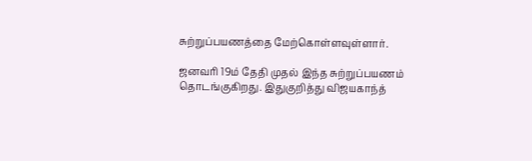சுற்றுப்பயணத்தை மேற்கொள்ளவுள்ளார்.

ஜனவரி 19ம் தேதி முதல் இந்த சுற்றுப்பயணம் தொடங்குகிறது. இதுகுறித்து விஜயகாந்த்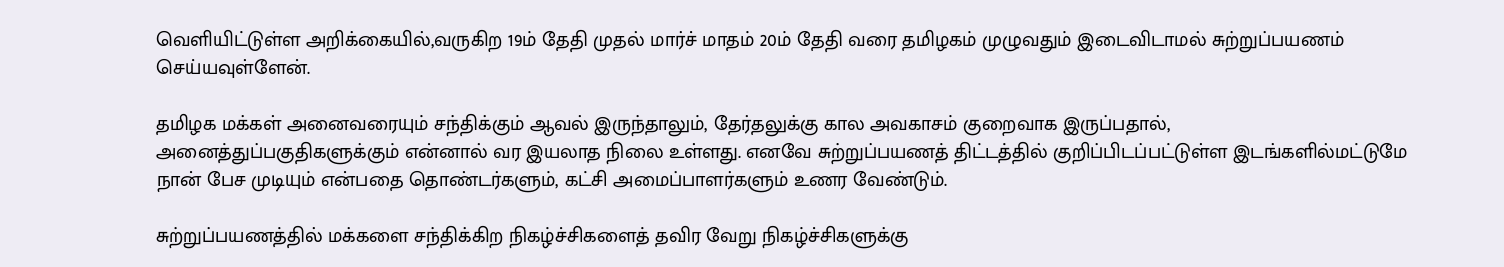வெளியிட்டுள்ள அறிக்கையில்,வருகிற 19ம் தேதி முதல் மார்ச் மாதம் 20ம் தேதி வரை தமிழகம் முழுவதும் இடைவிடாமல் சுற்றுப்பயணம் செய்யவுள்ளேன்.

தமிழக மக்கள் அனைவரையும் சந்திக்கும் ஆவல் இருந்தாலும், தேர்தலுக்கு கால அவகாசம் குறைவாக இருப்பதால், அனைத்துப்பகுதிகளுக்கும் என்னால் வர இயலாத நிலை உள்ளது. எனவே சுற்றுப்பயணத் திட்டத்தில் குறிப்பிடப்பட்டுள்ள இடங்களில்மட்டுமே நான் பேச முடியும் என்பதை தொண்டர்களும், கட்சி அமைப்பாளர்களும் உணர வேண்டும்.

சுற்றுப்பயணத்தில் மக்களை சந்திக்கிற நிகழ்ச்சிகளைத் தவிர வேறு நிகழ்ச்சிகளுக்கு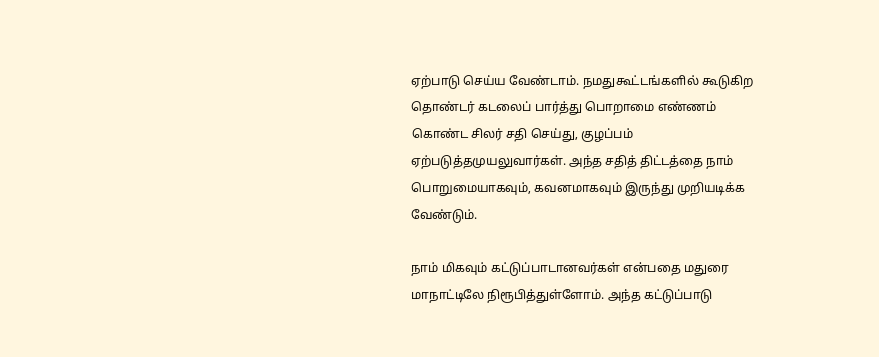ஏற்பாடு செய்ய வேண்டாம். நமதுகூட்டங்களில் கூடுகிற தொண்டர் கடலைப் பார்த்து பொறாமை எண்ணம் கொண்ட சிலர் சதி செய்து, குழப்பம் ஏற்படுத்தமுயலுவார்கள். அந்த சதித் திட்டத்தை நாம் பொறுமையாகவும், கவனமாகவும் இருந்து முறியடிக்க வேண்டும்.

நாம் மிகவும் கட்டுப்பாடானவர்கள் என்பதை மதுரை மாநாட்டிலே நிரூபித்துள்ளோம். அந்த கட்டுப்பாடு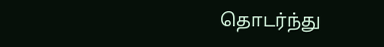தொடர்ந்து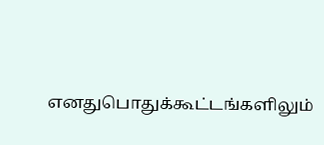எனதுபொதுக்கூட்டங்களிலும்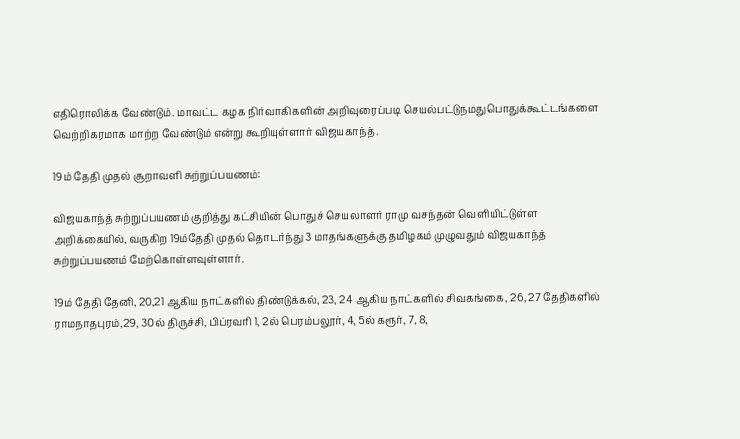எதிரொலிக்க வேண்டும். மாவட்ட கழக நிர்வாகிகளின் அறிவுரைப்படி செயல்பட்டுநமதுபொதுக்கூட்டங்களை வெற்றிகரமாக மாற்ற வேண்டும் என்று கூறியுள்ளார் விஜயகாந்த்.

19ம் தேதி முதல் சூறாவளி சுற்றுப்பயணம்:

விஜயகாந்த் சுற்றுப்பயணம் குறித்து கட்சியின் பொதுச் செயலாளர் ராமு வசந்தன் வெளியிட்டுள்ள அறிக்கையில், வருகிற 19ம்தேதி முதல் தொடர்ந்து 3 மாதங்களுக்கு தமிழகம் முழுவதும் விஜயகாந்த் சுற்றுப்பயணம் மேற்கொள்ளவுள்ளார்.

19ம் தேதி தேனி, 20,21 ஆகிய நாட்களில் திண்டுக்கல், 23, 24 ஆகிய நாட்களில் சிவகங்கை, 26, 27 தேதிகளில் ராமநாதபுரம்,29, 30ல் திருச்சி, பிப்ரவரி 1, 2ல் பெரம்பலூர், 4, 5ல் கரூர், 7, 8,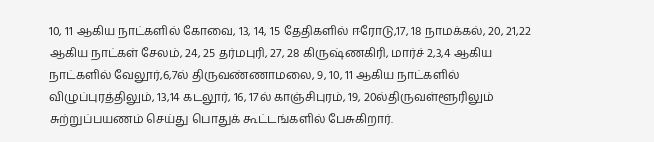10, 11 ஆகிய நாட்களில் கோவை, 13, 14, 15 தேதிகளில் ஈரோடு,17, 18 நாமக்கல், 20, 21,22 ஆகிய நாட்கள் சேலம், 24, 25 தர்மபுரி, 27, 28 கிருஷ்ணகிரி, மார்ச் 2,3,4 ஆகிய நாட்களில் வேலூர்,6,7ல் திருவண்ணாமலை, 9, 10, 11 ஆகிய நாட்களில் விழுப்புரத்திலும், 13,14 கடலூர், 16, 17ல் காஞ்சிபுரம், 19, 20ல்திருவள்ளூரிலும் சுற்றுப்பயணம் செய்து பொதுக் கூட்டங்களில் பேசுகிறார்.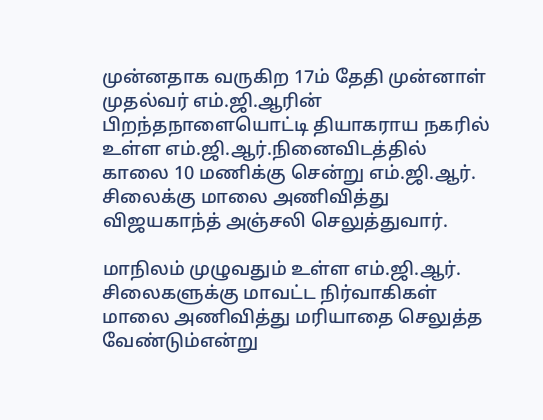முன்னதாக வருகிற 17ம் தேதி முன்னாள் முதல்வர் எம்.ஜி.ஆரின் பிறந்தநாளையொட்டி தியாகராய நகரில் உள்ள எம்.ஜி.ஆர்.நினைவிடத்தில் காலை 10 மணிக்கு சென்று எம்.ஜி.ஆர். சிலைக்கு மாலை அணிவித்து விஜயகாந்த் அஞ்சலி செலுத்துவார்.

மாநிலம் முழுவதும் உள்ள எம்.ஜி.ஆர். சிலைகளுக்கு மாவட்ட நிர்வாகிகள் மாலை அணிவித்து மரியாதை செலுத்த வேண்டும்என்று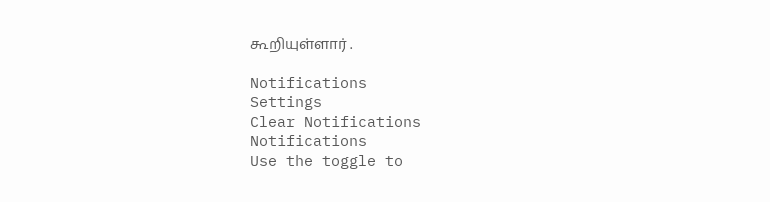கூறியுள்ளார் .

Notifications
Settings
Clear Notifications
Notifications
Use the toggle to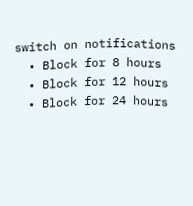switch on notifications
  • Block for 8 hours
  • Block for 12 hours
  • Block for 24 hours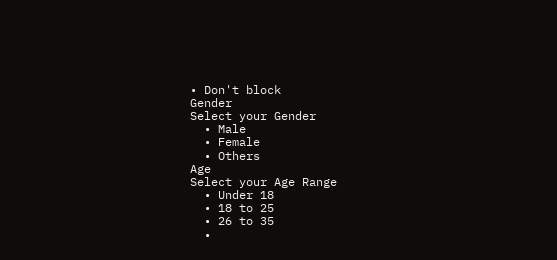• Don't block
Gender
Select your Gender
  • Male
  • Female
  • Others
Age
Select your Age Range
  • Under 18
  • 18 to 25
  • 26 to 35
  •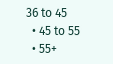36 to 45
  • 45 to 55
  • 55+